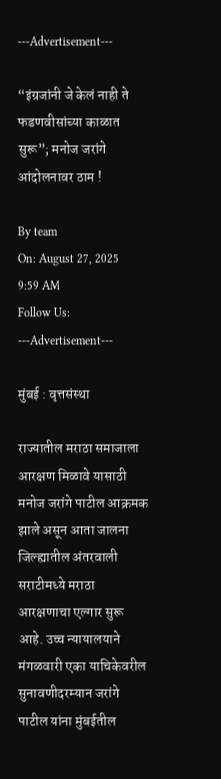---Advertisement---

“इंग्रजांनी जे केलं नाही ते फडणवीसांच्या काळात सुरू”; मनोज जरांगे आंदोलनावर ठाम !

By team
On: August 27, 2025 9:59 AM
Follow Us:
---Advertisement---

मुंबई : वृत्तसंस्था

राज्यातील मराठा समाजाला आरक्षण मिळावे यासाठी मनोज जरांगे पाटील आक्रमक झाले असून आता जालना जिल्ह्यातील अंतरवाली सराटीमध्ये मराठा आरक्षणाचा एल्गार सुरू आहे. उच्च न्यायालयाने मंगळवारी एका याचिकेवरील सुनावणीदरम्यान जरांगे पाटील यांना मुंबईतील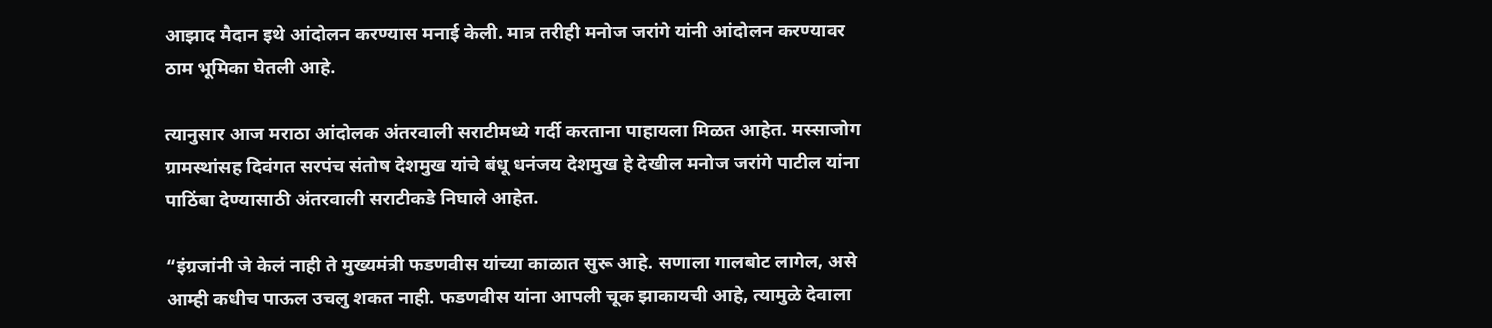आझाद मैदान इथे आंदोलन करण्यास मनाई केली. मात्र तरीही मनोज जरांगे यांनी आंदोलन करण्यावर ठाम भूमिका घेतली आहे.

त्यानुसार आज मराठा आंदोलक अंतरवाली सराटीमध्ये गर्दी करताना पाहायला मिळत आहेत. मस्साजोग ग्रामस्थांसह दिवंगत सरपंच संतोष देशमुख यांचे बंधू धनंजय देशमुख हे देखील मनोज जरांगे पाटील यांना पाठिंबा देण्यासाठी अंतरवाली सराटीकडे निघाले आहेत.

“इंग्रजांनी जे केलं नाही ते मुख्यमंत्री फडणवीस यांच्या काळात सुरू आहे. सणाला गालबोट लागेल, असे आम्ही कधीच पाऊल उचलु शकत नाही. फडणवीस यांना आपली चूक झाकायची आहे, त्यामुळे देवाला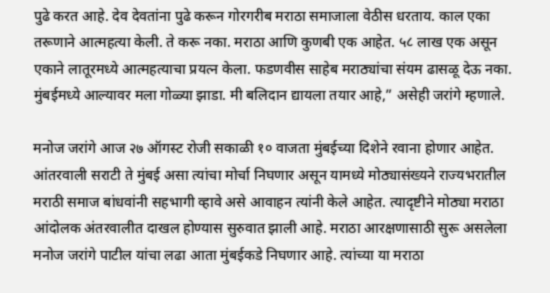पुढे करत आहे. देव देवतांना पुढे करून गोरगरीब मराठा समाजाला वेठीस धरताय. काल एका तरूणाने आत्महत्या केली. ते करू नका. मराठा आणि कुणबी एक आहेत. ५८ लाख एक असून एकाने लातूरमध्ये आत्महत्याचा प्रयत्न केला. फडणवीस साहेब मराठ्यांचा संयम ढासळू देऊ नका. मुंबईमध्ये आल्यावर मला गोळ्या झाडा. मी बलिदान द्यायला तयार आहे,” असेही जरांगे म्हणाले.

मनोज जरांगे आज २७ ऑगस्ट रोजी सकाळी १० वाजता मुंबईच्या दिशेने रवाना होणार आहेत. आंतरवाली सराटी ते मुंबई असा त्यांचा मोर्चा निघणार असून यामध्ये मोठ्यासंख्यने राज्यभरातील मराठी समाज बांधवांनी सहभागी व्हावे असे आवाहन त्यांनी केले आहेत. त्यादृष्टीने मोठ्या मराठा आंदोलक अंतरवालीत दाखल होण्यास सुरुवात झाली आहे. मराठा आरक्षणासाठी सुरू असलेला मनोज जरांगे पाटील यांचा लढा आता मुंबईकडे निघणार आहे. त्यांच्या या मराठा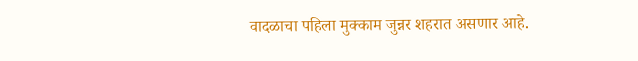वादळाचा पहिला मुक्काम जुन्नर शहरात असणार आहे.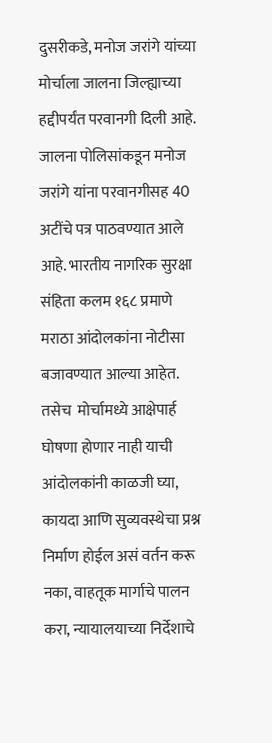दुसरीकडे, मनोज जरांगे यांच्या मोर्चाला जालना जिल्ह्याच्या हद्दीपर्यंत परवानगी दिली आहे. जालना पोलिसांकडून मनोज जरांगे यांना परवानगीसह 40 अटींचे पत्र पाठवण्यात आले आहे. भारतीय नागरिक सुरक्षा संहिता कलम १६८ प्रमाणे मराठा आंदोलकांना नोटीसा बजावण्यात आल्या आहेत. तसेच  मोर्चामध्ये आक्षेपार्ह घोषणा होणार नाही याची आंदोलकांनी काळजी घ्या, कायदा आणि सुव्यवस्थेचा प्रश्न निर्माण होईल असं वर्तन करू नका, वाहतूक मार्गाचे पालन करा, न्यायालयाच्या निर्देशाचे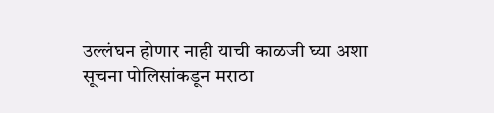उल्लंघन होणार नाही याची काळजी घ्या अशा सूचना पोलिसांकडून मराठा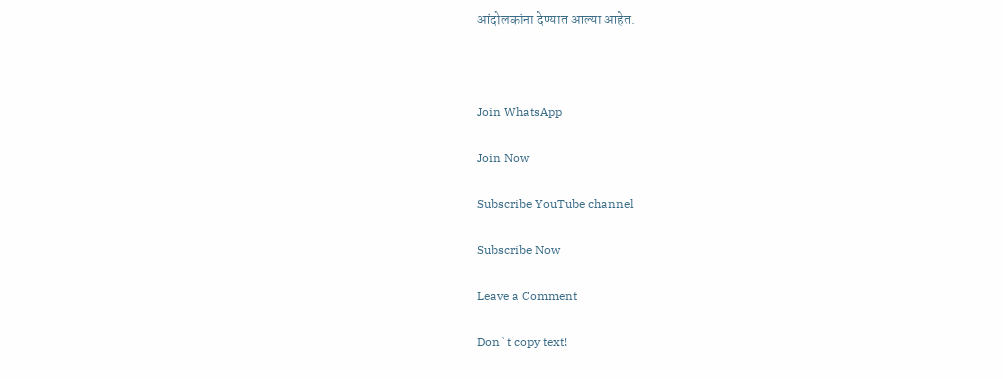आंदोलकांना देण्यात आल्या आहेत.



Join WhatsApp

Join Now

Subscribe YouTube channel

Subscribe Now

Leave a Comment

Don`t copy text!